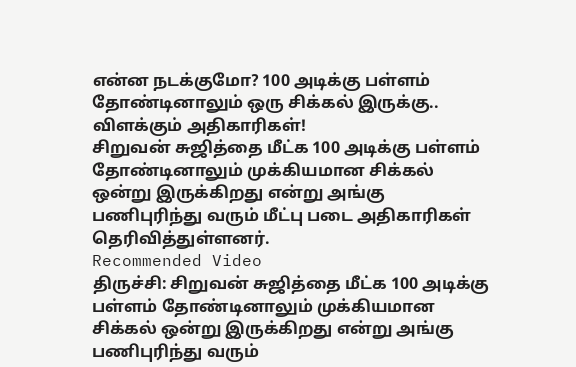என்ன நடக்குமோ? 100 அடிக்கு பள்ளம் தோண்டினாலும் ஒரு சிக்கல் இருக்கு.. விளக்கும் அதிகாரிகள்!
சிறுவன் சுஜித்தை மீட்க 100 அடிக்கு பள்ளம் தோண்டினாலும் முக்கியமான சிக்கல் ஒன்று இருக்கிறது என்று அங்கு பணிபுரிந்து வரும் மீட்பு படை அதிகாரிகள் தெரிவித்துள்ளனர்.
Recommended Video
திருச்சி: சிறுவன் சுஜித்தை மீட்க 100 அடிக்கு பள்ளம் தோண்டினாலும் முக்கியமான சிக்கல் ஒன்று இருக்கிறது என்று அங்கு பணிபுரிந்து வரும்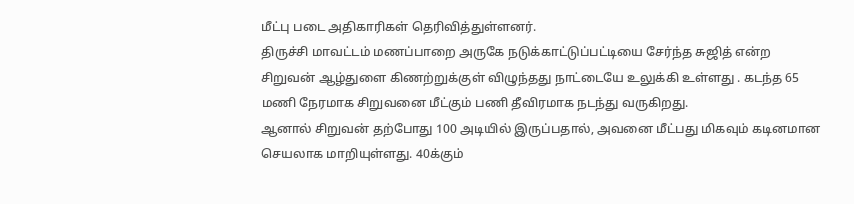மீட்பு படை அதிகாரிகள் தெரிவித்துள்ளனர்.
திருச்சி மாவட்டம் மணப்பாறை அருகே நடுக்காட்டுப்பட்டியை சேர்ந்த சுஜித் என்ற சிறுவன் ஆழ்துளை கிணற்றுக்குள் விழுந்தது நாட்டையே உலுக்கி உள்ளது . கடந்த 65 மணி நேரமாக சிறுவனை மீட்கும் பணி தீவிரமாக நடந்து வருகிறது.
ஆனால் சிறுவன் தற்போது 100 அடியில் இருப்பதால், அவனை மீட்பது மிகவும் கடினமான செயலாக மாறியுள்ளது. 40க்கும்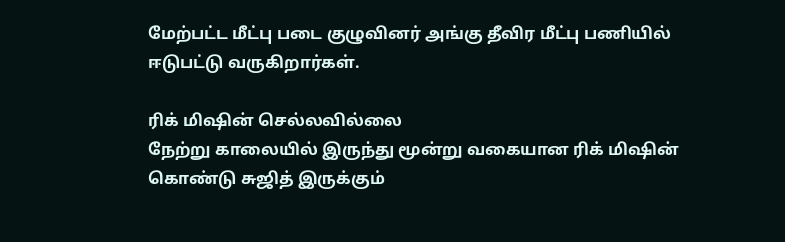மேற்பட்ட மீட்பு படை குழுவினர் அங்கு தீவிர மீட்பு பணியில் ஈடுபட்டு வருகிறார்கள்.

ரிக் மிஷின் செல்லவில்லை
நேற்று காலையில் இருந்து மூன்று வகையான ரிக் மிஷின் கொண்டு சுஜித் இருக்கும்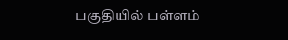பகுதியில் பள்ளம்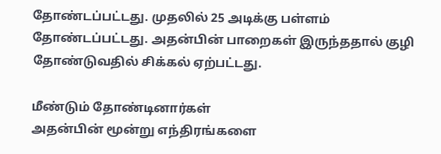தோண்டப்பட்டது. முதலில் 25 அடிக்கு பள்ளம் தோண்டப்பட்டது. அதன்பின் பாறைகள் இருந்ததால் குழி தோண்டுவதில் சிக்கல் ஏற்பட்டது.

மீண்டும் தோண்டினார்கள்
அதன்பின் மூன்று எந்திரங்களை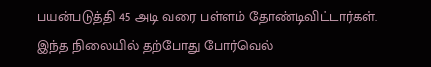பயன்படுத்தி 45 அடி வரை பள்ளம் தோண்டிவிட்டார்கள். இந்த நிலையில் தற்போது போர்வெல்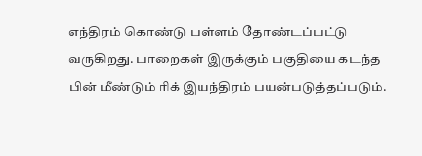எந்திரம் கொண்டு பள்ளம் தோண்டப்பட்டு வருகிறது. பாறைகள் இருக்கும் பகுதியை கடந்த பின் மீண்டும் ரிக் இயந்திரம் பயன்படுத்தப்படும்.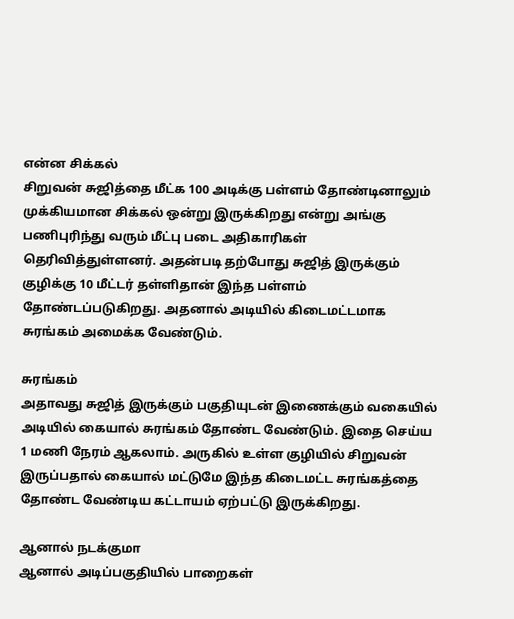என்ன சிக்கல்
சிறுவன் சுஜித்தை மீட்க 100 அடிக்கு பள்ளம் தோண்டினாலும் முக்கியமான சிக்கல் ஒன்று இருக்கிறது என்று அங்கு பணிபுரிந்து வரும் மீட்பு படை அதிகாரிகள் தெரிவித்துள்ளனர். அதன்படி தற்போது சுஜித் இருக்கும் குழிக்கு 10 மீட்டர் தள்ளிதான் இந்த பள்ளம் தோண்டப்படுகிறது. அதனால் அடியில் கிடைமட்டமாக சுரங்கம் அமைக்க வேண்டும்.

சுரங்கம்
அதாவது சுஜித் இருக்கும் பகுதியுடன் இணைக்கும் வகையில் அடியில் கையால் சுரங்கம் தோண்ட வேண்டும். இதை செய்ய 1 மணி நேரம் ஆகலாம். அருகில் உள்ள குழியில் சிறுவன் இருப்பதால் கையால் மட்டுமே இந்த கிடைமட்ட சுரங்கத்தை தோண்ட வேண்டிய கட்டாயம் ஏற்பட்டு இருக்கிறது.

ஆனால் நடக்குமா
ஆனால் அடிப்பகுதியில் பாறைகள்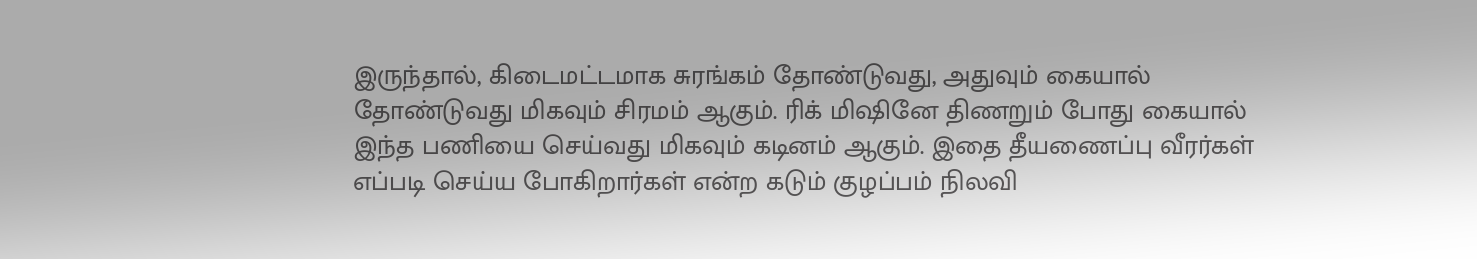இருந்தால், கிடைமட்டமாக சுரங்கம் தோண்டுவது, அதுவும் கையால் தோண்டுவது மிகவும் சிரமம் ஆகும். ரிக் மிஷினே திணறும் போது கையால் இந்த பணியை செய்வது மிகவும் கடினம் ஆகும். இதை தீயணைப்பு வீரர்கள் எப்படி செய்ய போகிறார்கள் என்ற கடும் குழப்பம் நிலவி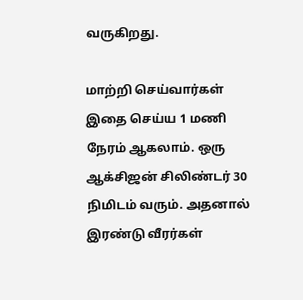வருகிறது.

மாற்றி செய்வார்கள்
இதை செய்ய 1 மணி நேரம் ஆகலாம். ஒரு ஆக்சிஜன் சிலிண்டர் 30 நிமிடம் வரும். அதனால் இரண்டு வீரர்கள்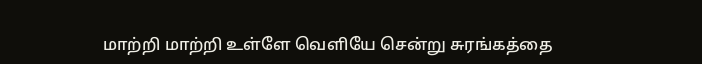மாற்றி மாற்றி உள்ளே வெளியே சென்று சுரங்கத்தை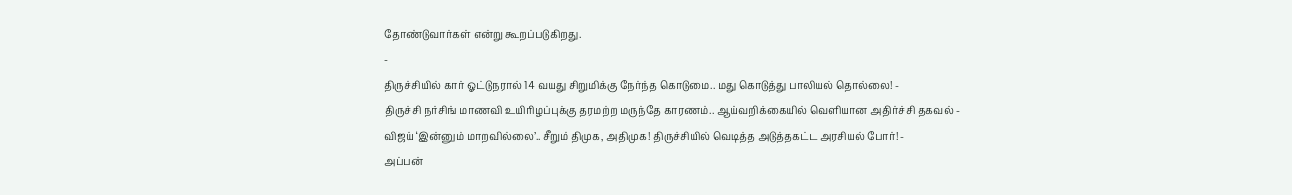தோண்டுவார்கள் என்று கூறப்படுகிறது.
-
திருச்சியில் கார் ஓட்டுநரால் 14 வயது சிறுமிக்கு நேர்ந்த கொடுமை.. மது கொடுத்து பாலியல் தொல்லை! -
திருச்சி நர்சிங் மாணவி உயிரிழப்புக்கு தரமற்ற மருந்தே காரணம்.. ஆய்வறிக்கையில் வெளியான அதிர்ச்சி தகவல் -
விஜய் ‘இன்னும் மாறவில்லை’.. சீறும் திமுக, அதிமுக! திருச்சியில் வெடித்த அடுத்தகட்ட அரசியல் போர்! -
அப்பன்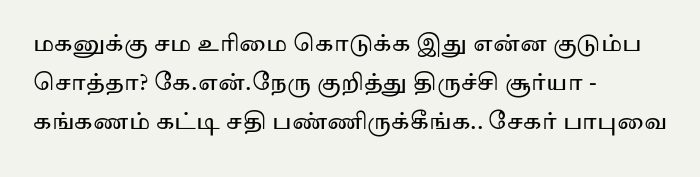மகனுக்கு சம உரிமை கொடுக்க இது என்ன குடும்ப சொத்தா? கே.என்.நேரு குறித்து திருச்சி சூர்யா -
கங்கணம் கட்டி சதி பண்ணிருக்கீங்க.. சேகர் பாபுவை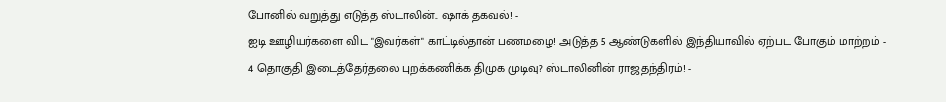போனில் வறுத்து எடுத்த ஸ்டாலின்.. ஷாக் தகவல்! -
ஐடி ஊழியர்களை விட "இவர்கள்" காட்டில்தான் பணமழை! அடுத்த 5 ஆண்டுகளில் இந்தியாவில் ஏற்பட போகும் மாற்றம் -
4 தொகுதி இடைத்தேர்தலை புறக்கணிக்க திமுக முடிவு? ஸ்டாலினின் ராஜதந்திரம்! -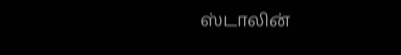ஸ்டாலின்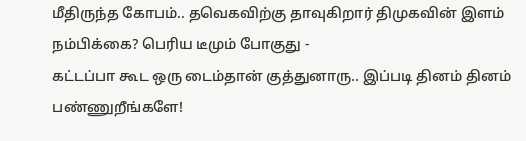மீதிருந்த கோபம்.. தவெகவிற்கு தாவுகிறார் திமுகவின் இளம் நம்பிக்கை? பெரிய டீமும் போகுது -
கட்டப்பா கூட ஒரு டைம்தான் குத்துனாரு.. இப்படி தினம் தினம் பண்ணுறீங்களே!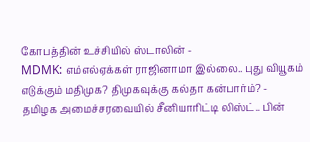கோபத்தின் உச்சியில் ஸ்டாலின் -
MDMK: எம்எல்ஏக்கள் ராஜினாமா இல்லை.. புது வியூகம் எடுக்கும் மதிமுக? திமுகவுக்கு கல்தா கன்பார்ம்? -
தமிழக அமைச்சரவையில் சீனியாரிட்டி லிஸ்ட்.. பின்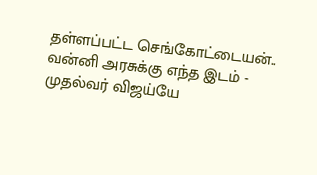தள்ளப்பட்ட செங்கோட்டையன்.. வன்னி அரசுக்கு எந்த இடம் -
முதல்வர் விஜய்யே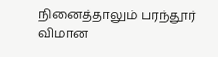நினைத்தாலும் பரந்தூர் விமான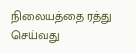நிலையத்தை ரத்து செய்வது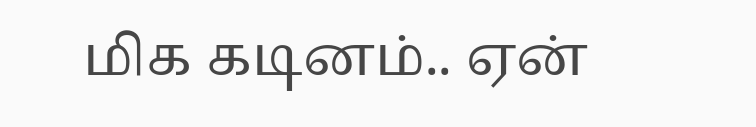மிக கடினம்.. ஏன்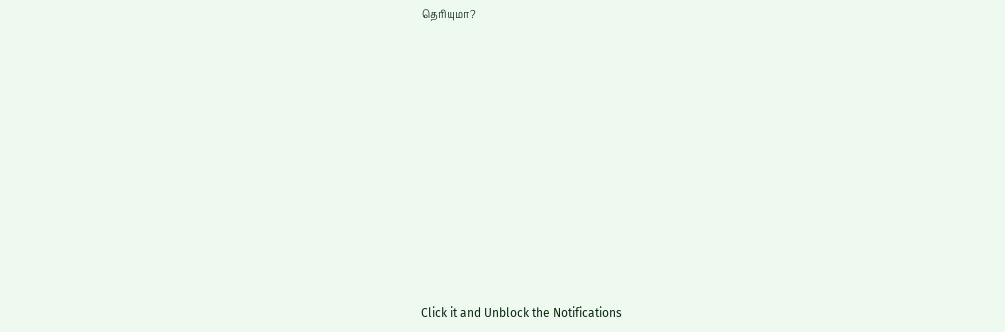தெரியுமா?












Click it and Unblock the Notifications